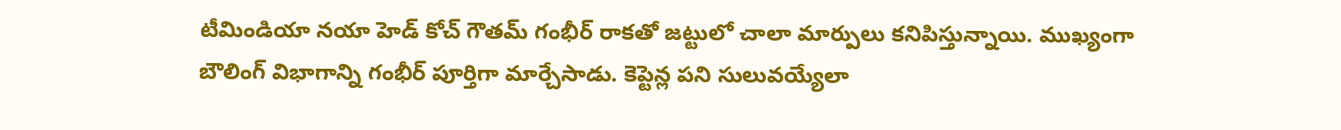టీమిండియా నయా హెడ్ కోచ్ గౌతమ్ గంభీర్ రాకతో జట్టులో చాలా మార్పులు కనిపిస్తున్నాయి. ముఖ్యంగా బౌలింగ్ విభాగాన్ని గంభీర్ పూర్తిగా మార్చేసాడు. కెప్టెన్ల పని సులువయ్యేలా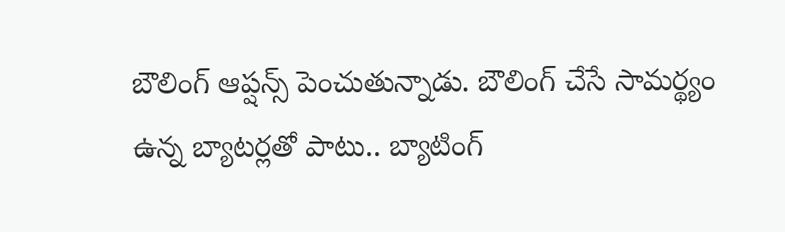బౌలింగ్ ఆప్షన్స్ పెంచుతున్నాడు. బౌలింగ్ చేసే సామర్థ్యం ఉన్న బ్యాటర్లతో పాటు.. బ్యాటింగ్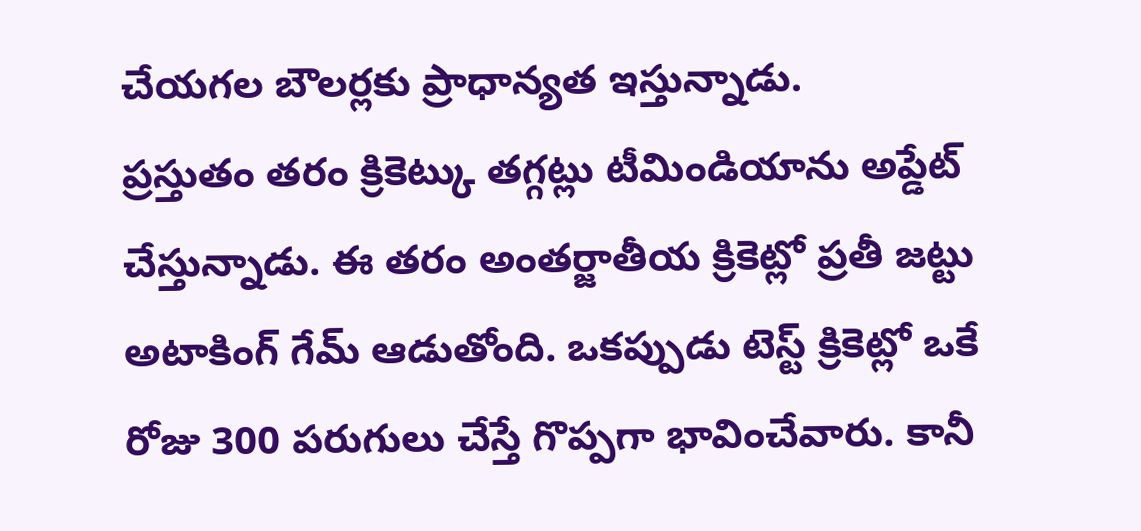చేయగల బౌలర్లకు ప్రాధాన్యత ఇస్తున్నాడు.
ప్రస్తుతం తరం క్రికెట్కు తగ్గట్లు టీమిండియాను అప్డేట్ చేస్తున్నాడు. ఈ తరం అంతర్జాతీయ క్రికెట్లో ప్రతీ జట్టు అటాకింగ్ గేమ్ ఆడుతోంది. ఒకప్పుడు టెస్ట్ క్రికెట్లో ఒకే రోజు 300 పరుగులు చేస్తే గొప్పగా భావించేవారు. కానీ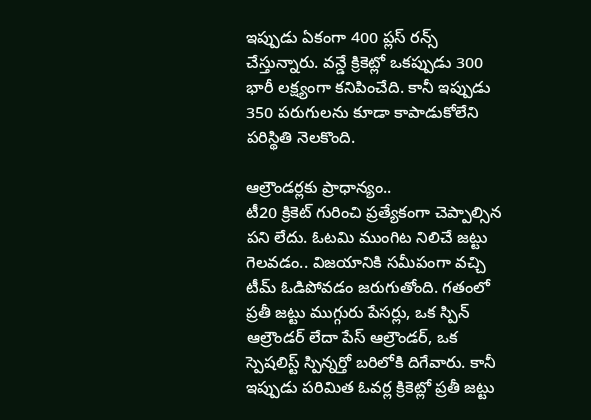ఇప్పుడు ఏకంగా 400 ప్లస్ రన్స్ చేస్తున్నారు. వన్డే క్రికెట్లో ఒకప్పుడు 300 భారీ లక్ష్యంగా కనిపించేది. కానీ ఇప్పుడు 350 పరుగులను కూడా కాపాడుకోలేని పరిస్థితి నెలకొంది.

ఆల్రౌండర్లకు ప్రాధాన్యం..
టీ20 క్రికెట్ గురించి ప్రత్యేకంగా చెప్పాల్సిన పని లేదు. ఓటమి ముంగిట నిలిచే జట్టు గెలవడం.. విజయానికి సమీపంగా వచ్చి టీమ్ ఓడిపోవడం జరుగుతోంది. గతంలో ప్రతీ జట్టు ముగ్గురు పేసర్లు, ఒక స్పిన్ ఆల్రౌండర్ లేదా పేస్ ఆల్రౌండర్, ఒక స్పెషలిస్ట్ స్పిన్నర్తో బరిలోకి దిగేవారు. కానీ ఇప్పుడు పరిమిత ఓవర్ల క్రికెట్లో ప్రతీ జట్టు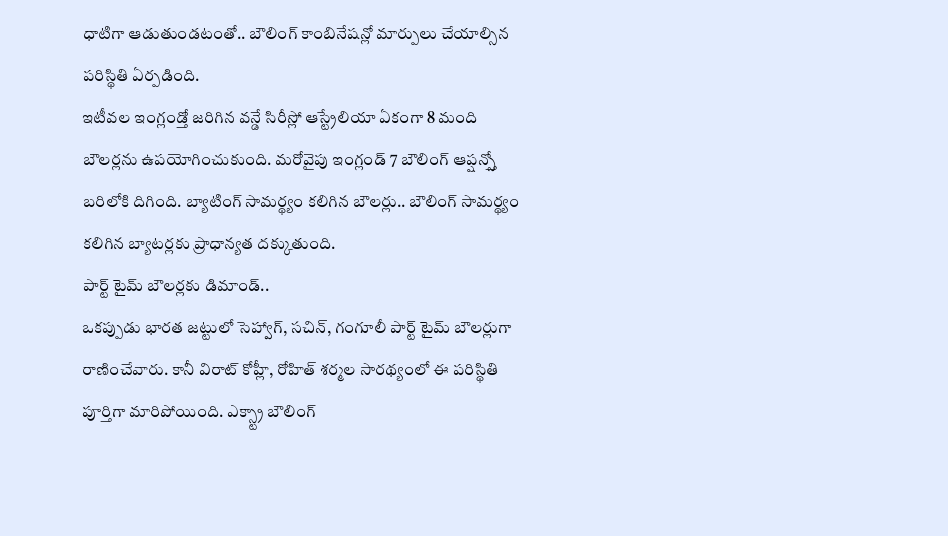ధాటిగా ఆడుతుండటంతో.. బౌలింగ్ కాంబినేషన్లో మార్పులు చేయాల్సిన పరిస్థితి ఏర్పడింది.
ఇటీవల ఇంగ్లండ్తో జరిగిన వన్డే సిరీస్లో ఆస్ట్రేలియా ఏకంగా 8 మంది బౌలర్లను ఉపయోగించుకుంది. మరోవైపు ఇంగ్లండ్ 7 బౌలింగ్ ఆప్షన్స్తో బరిలోకి దిగింది. బ్యాటింగ్ సామర్థ్యం కలిగిన బౌలర్లు.. బౌలింగ్ సామర్థ్యం కలిగిన బ్యాటర్లకు ప్రాధాన్యత దక్కుతుంది.
పార్ట్ టైమ్ బౌలర్లకు డిమాండ్..
ఒకప్పుడు భారత జట్టులో సెహ్వాగ్, సచిన్, గంగూలీ పార్ట్ టైమ్ బౌలర్లుగా రాణించేవారు. కానీ విరాట్ కోహ్లీ, రోహిత్ శర్మల సారథ్యంలో ఈ పరిస్థితి పూర్తిగా మారిపోయింది. ఎక్స్ట్రా బౌలింగ్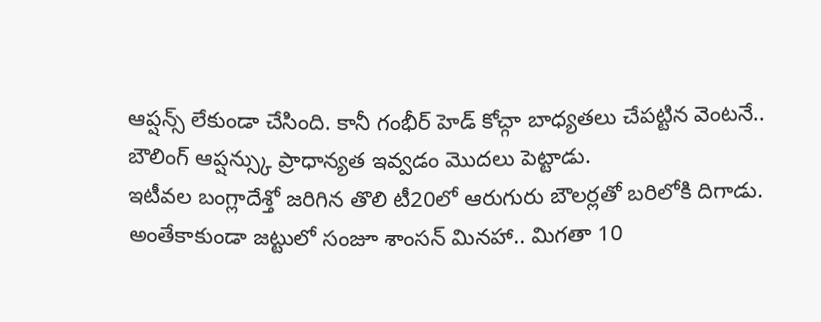ఆప్షన్స్ లేకుండా చేసింది. కానీ గంభీర్ హెడ్ కోచ్గా బాధ్యతలు చేపట్టిన వెంటనే.. బౌలింగ్ ఆప్షన్స్కు ప్రాధాన్యత ఇవ్వడం మొదలు పెట్టాడు.
ఇటీవల బంగ్లాదేశ్తో జరిగిన తొలి టీ20లో ఆరుగురు బౌలర్లతో బరిలోకి దిగాడు. అంతేకాకుండా జట్టులో సంజూ శాంసన్ మినహా.. మిగతా 10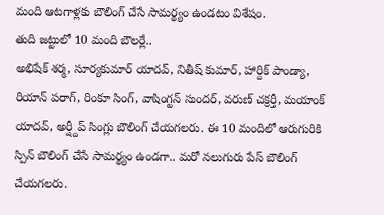మంది ఆటగాళ్లకు బౌలింగ్ చేసే సామర్థ్యం ఉండటం విశేషం.
తుది జట్టులో 10 మంది బౌలర్లే..
అభిషేక్ శర్మ, సూర్యకుమార్ యాదవ్, నితీష్ కుమార్, హార్దిక్ పాండ్యా, రియాన్ పరాగ్, రింకూ సింగ్, వాషింగ్టన్ సుందర్, వరుణ్ చక్రర్తీ, మయాంక్ యాదవ్, అర్ష్దీప్ సింగ్లు బౌలింగ్ చేయగలరు. ఈ 10 మందిలో ఆరుగురికి స్పిన్ బౌలింగ్ చేసే సామర్థ్యం ఉండగా.. మరో నలుగురు పేస్ బౌలింగ్ చేయగలరు.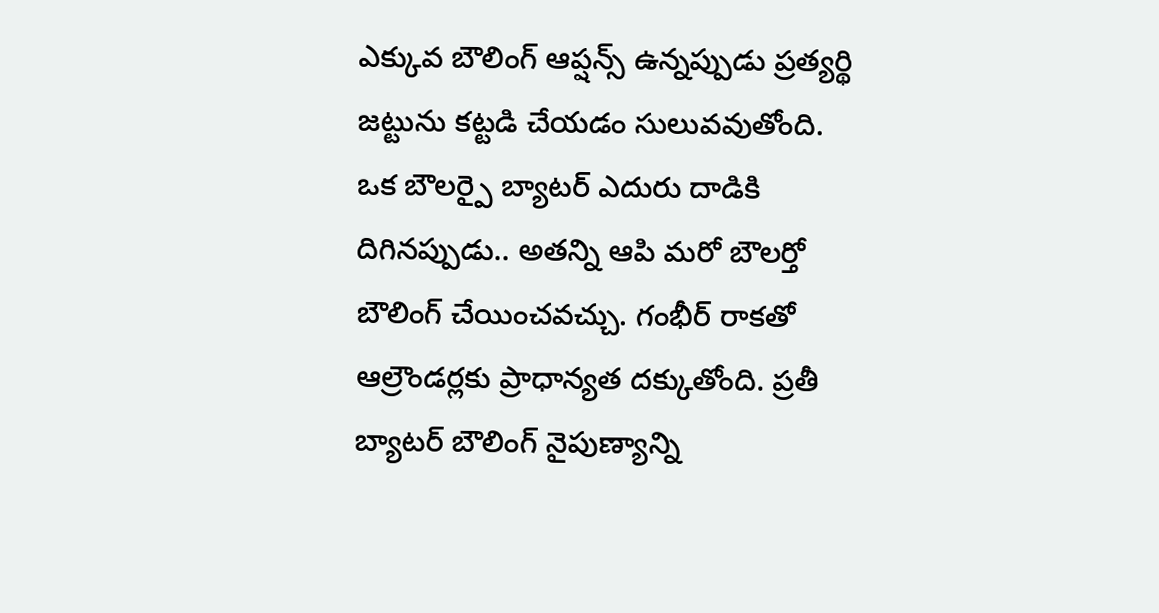ఎక్కువ బౌలింగ్ ఆప్షన్స్ ఉన్నప్పుడు ప్రత్యర్థి జట్టును కట్టడి చేయడం సులువవుతోంది. ఒక బౌలర్పై బ్యాటర్ ఎదురు దాడికి దిగినప్పుడు.. అతన్ని ఆపి మరో బౌలర్తో బౌలింగ్ చేయించవచ్చు. గంభీర్ రాకతో ఆల్రౌండర్లకు ప్రాధాన్యత దక్కుతోంది. ప్రతీ బ్యాటర్ బౌలింగ్ నైపుణ్యాన్ని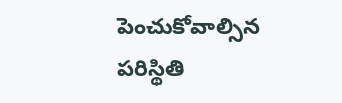పెంచుకోవాల్సిన పరిస్థితి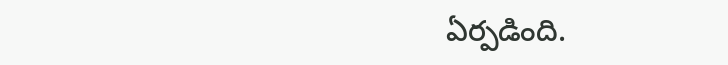ఏర్పడింది.